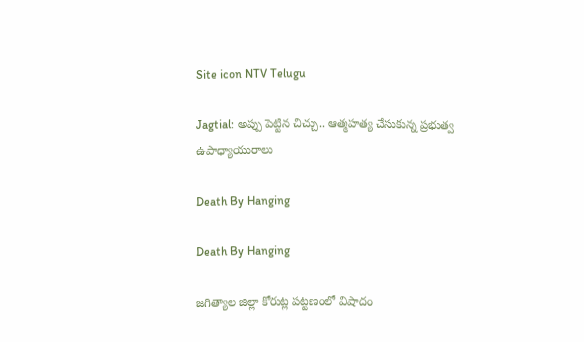Site icon NTV Telugu

Jagtial: అప్పు పెట్టిన చిచ్చు.. ఆత్మహత్య చేసుకున్న ప్రభుత్వ ఉపాధ్యాయురాలు

Death By Hanging

Death By Hanging

జగిత్యాల జిల్లా కోరుట్ల పట్టణంలో విషాదం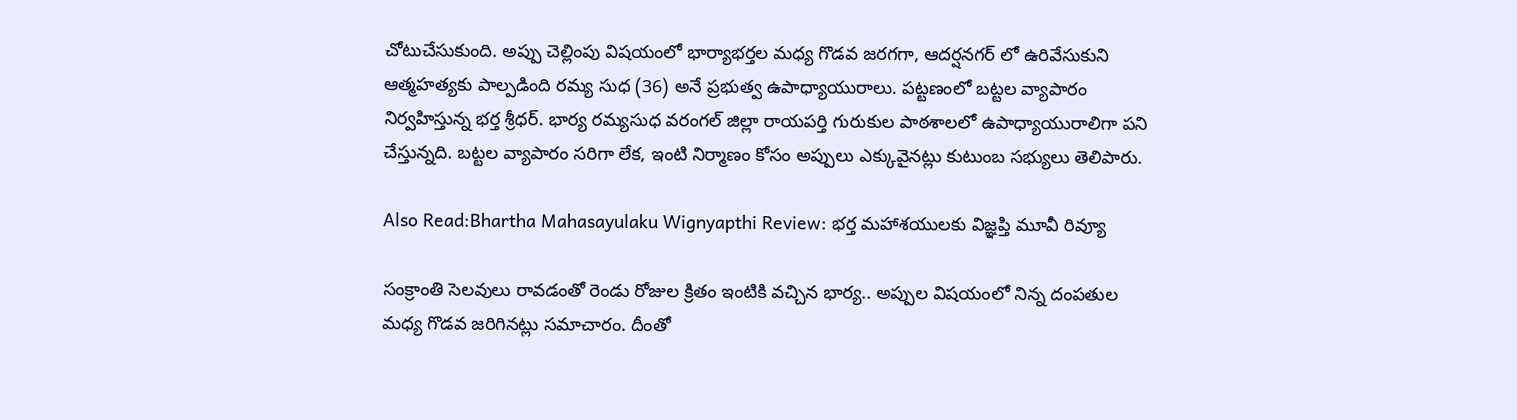చోటుచేసుకుంది. అప్పు చెల్లింపు విషయంలో భార్యాభర్తల మధ్య గొడవ జరగగా, ఆదర్షనగర్ లో ఉరివేసుకుని ఆత్మహత్యకు పాల్పడింది రమ్య సుధ (36) అనే ప్రభుత్వ ఉపాధ్యాయురాలు. పట్టణంలో బట్టల వ్యాపారం నిర్వహిస్తున్న భర్త శ్రీధర్. భార్య రమ్యసుధ వరంగల్ జిల్లా రాయపర్తి గురుకుల పాఠశాలలో ఉపాధ్యాయురాలిగా పని చేస్తున్నది. బట్టల వ్యాపారం సరిగా లేక, ఇంటి నిర్మాణం కోసం అప్పులు ఎక్కువైనట్లు కుటుంబ సభ్యులు తెలిపారు.

Also Read:Bhartha Mahasayulaku Wignyapthi Review: భర్త మహాశయులకు విజ్ఞప్తి మూవీ రివ్యూ

సంక్రాంతి సెలవులు రావడంతో రెండు రోజుల క్రితం ఇంటికి వచ్చిన భార్య.. అప్పుల విషయంలో నిన్న దంపతుల మధ్య గొడవ జరిగినట్లు సమాచారం. దీంతో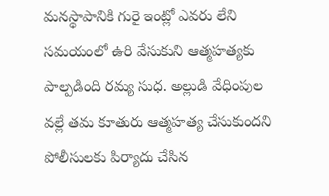మనస్థాపానికి గురై ఇంట్లో ఎవరు లేని సమయంలో ఉరి వేసుకుని ఆత్మహత్యకు పాల్పడింది రమ్య సుధ. అల్లుడి వేధింపుల వల్లే తమ కూతురు ఆత్మహత్య చేసుకుందని పోలీసులకు పిర్యాదు చేసిన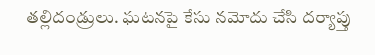తల్లిదండ్రులు. ఘటనపై కేసు నమోదు చేసి దర్యాప్తు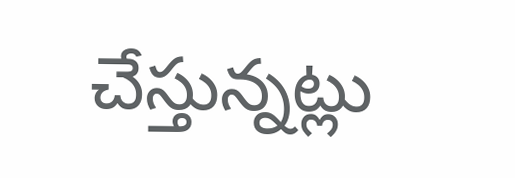చేస్తున్నట్లు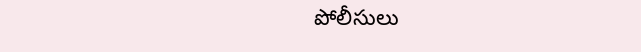పోలీసులు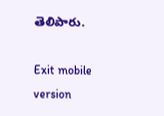తెలిపారు.

Exit mobile version